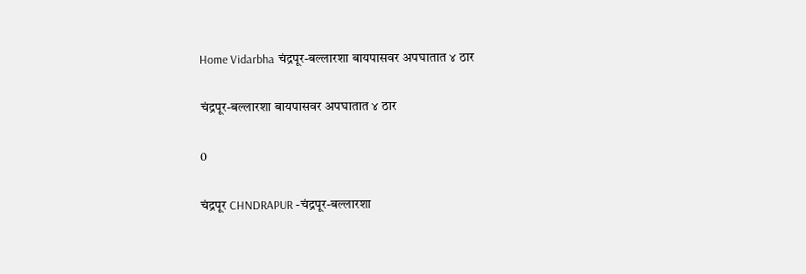Home Vidarbha चंद्रपूर-बल्लारशा बायपासवर अपघातात ४ ठार

चंद्रपूर-बल्लारशा बायपासवर अपघातात ४ ठार

0

चंद्रपूर CHNDRAPUR -चंद्रपूर-बल्लारशा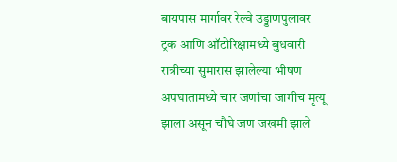बायपास मार्गावर रेल्वे उड्डाणपुलावर ट्रक आणि ऑटोरिक्षामध्ये बुधवारी रात्रीच्या सुमारास झालेल्या भीषण अपघातामध्ये चार जणांचा जागीच मृत्यू झाला असून चौघे जण जखमी झाले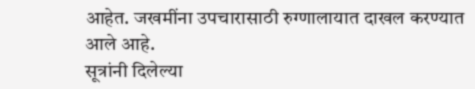आहेत. जखमींना उपचारासाठी रुग्णालायात दाखल करण्यात आले आहे.
सूत्रांनी दिलेल्या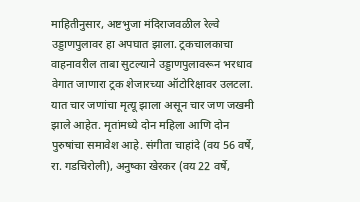माहितीनुसार, अष्टभुजा मंदिराजवळील रेल्वे उड्डाणपुलावर हा अपघात झाला. ट्रकचालकाचा वाहनावरील ताबा सुटल्याने उड्डाणपुलावरून भरधाव वेगात जाणारा ट्रक शेजारच्या ऑटोरिक्षावर उलटला. यात चार जणांचा मृत्यू झाला असून चार जण जखमी झाले आहेत. मृतांमध्ये दोन महिला आणि दोन पुरुषांचा समावेश आहे. संगीता चाहांदे (वय 56 वर्षे, रा. गडचिरोली), अनुष्का खेरकर (वय 22 वर्षे,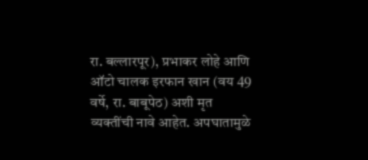रा. बल्लारपूर), प्रभाकर लोहे आणि ऑटो चालक इरफान खान (वय 49 वर्षे, रा. बाबूपेठ) अशी मृत व्यक्तींची नावे आहेत. अपघातामुळे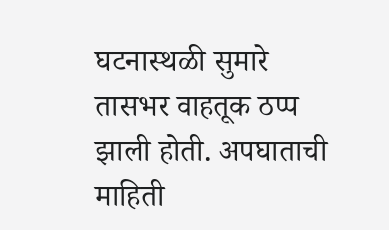घटनास्थळी सुमारे तासभर वाहतूक ठप्प झाली होती. अपघाताची माहिती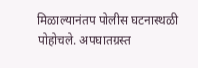मिळाल्यानंतप पोलीस घटनास्थळी पोहोचले. अपघातग्रस्त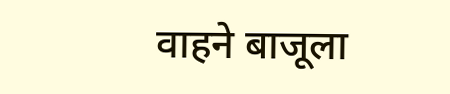वाहने बाजूला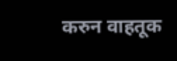करुन वाहतूक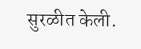सुरळीत केली.